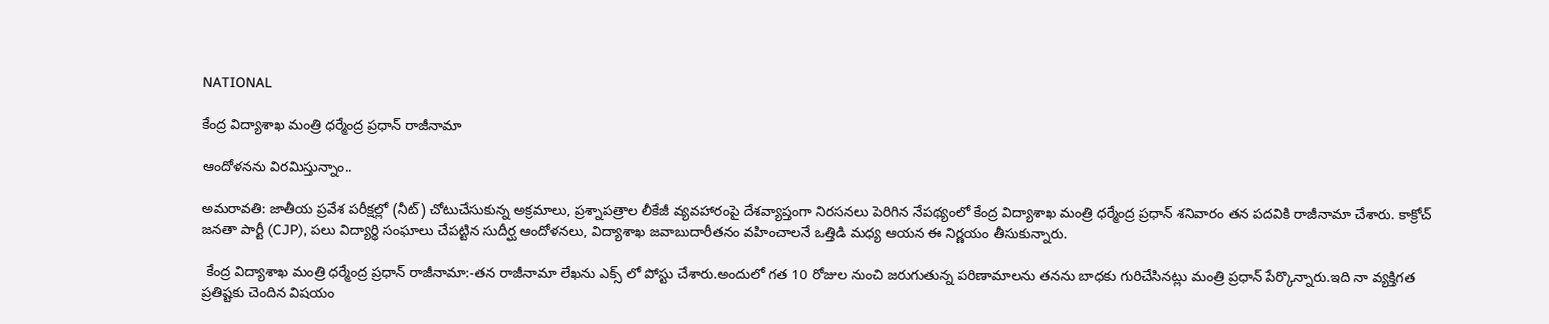NATIONAL

కేంద్ర విద్యాశాఖ మంత్రి ధర్మేంద్ర ప్రధాన్ రాజీనామా

ఆందోళనను విరమిస్తున్నాం..

అమరావతి: జాతీయ ప్రవేశ పరీక్షల్లో (నీట్) చోటుచేసుకున్న అక్రమాలు, ప్రశ్నాపత్రాల లీకేజీ వ్యవహారంపై దేశవ్యాప్తంగా నిరసనలు పెరిగిన నేపథ్యంలో కేంద్ర విద్యాశాఖ మంత్రి ధర్మేంద్ర ప్రధాన్ శనివారం తన పదవికి రాజీనామా చేశారు. కాక్రోచ్ జనతా పార్టీ (CJP), పలు విద్యార్థి సంఘాలు చేపట్టిన సుదీర్ఘ ఆందోళనలు, విద్యాశాఖ జవాబుదారీతనం వహించాలనే ఒత్తిడి మధ్య ఆయన ఈ నిర్ణయం తీసుకున్నారు.

 కేంద్ర విద్యాశాఖ మంత్రి ధ‌ర్మేంద్ర ప్ర‌ధాన్ రాజీనామా:-త‌న రాజీనామా లేఖ‌ను ఎక్స్‌ లో పోస్టు చేశారు.అందులో గ‌త 10 రోజుల నుంచి జ‌రుగుతున్న ప‌రిణామాల‌ను త‌న‌ను బాధ‌కు గురిచేసిన‌ట్లు మంత్రి ప్ర‌ధాన్ పేర్కొన్నారు.ఇది నా వ్య‌క్తిగ‌త ప్ర‌తిష్ట‌కు చెందిన విష‌యం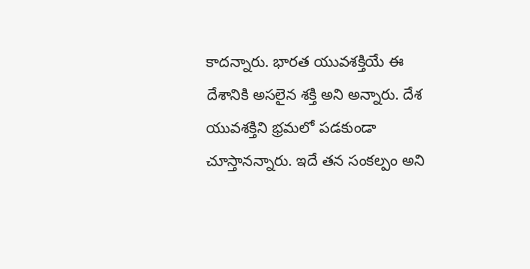కాదన్నారు. భార‌త యువ‌శ‌క్తియే ఈ దేశానికి అస‌లైన శ‌క్తి అని అన్నారు. దేశ యువ‌శ‌క్తిని భ్ర‌మ‌లో ప‌డ‌కుండా చూస్తాన‌న్నారు. ఇదే త‌న సంక‌ల్పం అని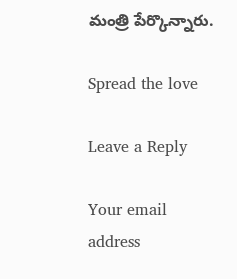మంత్రి పేర్కొన్నారు.

Spread the love

Leave a Reply

Your email address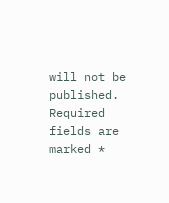will not be published. Required fields are marked *